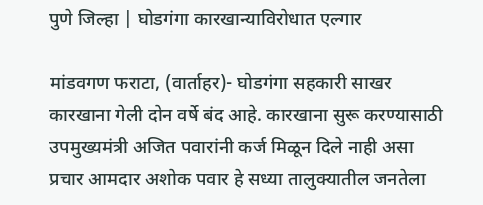पुणे जिल्हा | घोडगंगा कारखान्याविरोधात एल्गार

मांडवगण फराटा, (वार्ताहर)- घोडगंगा सहकारी साखर कारखाना गेली दोन वर्षे बंद आहे. कारखाना सुरू करण्यासाठी उपमुख्यमंत्री अजित पवारांनी कर्ज मिळून दिले नाही असा प्रचार आमदार अशोक पवार हे सध्या तालुक्यातील जनतेला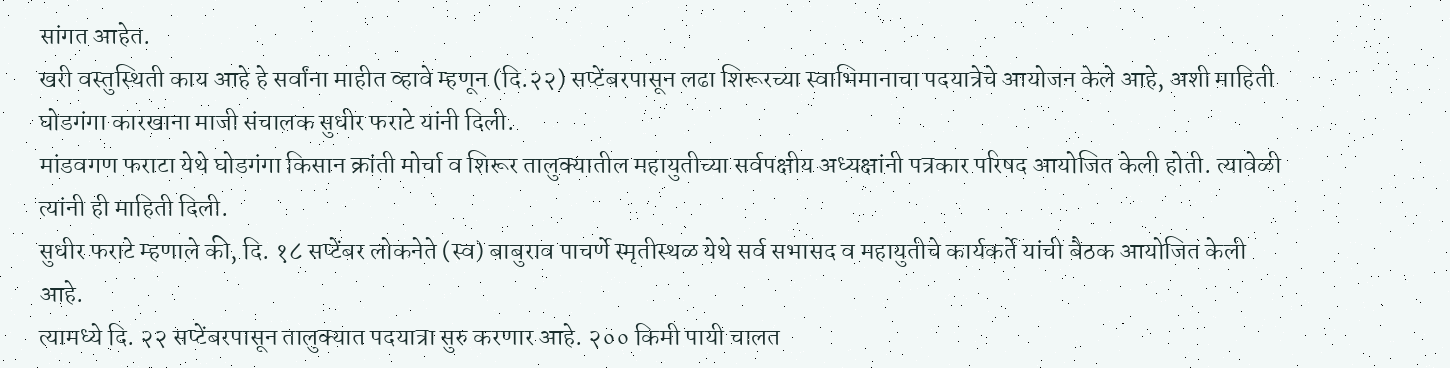सांगत आहेत.
खरी वस्तुस्थिती काय आहे हे सर्वांना माहीत व्हावे म्हणून (दि.२२) सप्टेंबरपासून लढा शिरूरच्या स्वाभिमानाचा पदयात्रेचे आयोजन केले आहे, अशी माहिती घोडगंगा कारखाना माजी संचालक सुधीर फराटे यांनी दिली.
मांडवगण फराटा येथे घोडगंगा किसान क्रांती मोर्चा व शिरूर तालुक्यातील महायुतीच्या सर्वपक्षीय अध्यक्षांनी पत्रकार परिषद आयोजित केली होती. त्यावेळी त्यांनी ही माहिती दिली.
सुधीर फराटे म्हणाले की, दि. १८ सप्टेंबर लोकनेते (स्व) बाबुराव पाचर्णे स्मृतीस्थळ येथे सर्व सभासद व महायुतीचे कार्यकर्ते यांची बैठक आयोजित केली आहे.
त्यामध्ये दि. २२ सप्टेंबरपासून तालुक्यात पदयात्रा सुरु करणार आहे. २०० किमी पायी चालत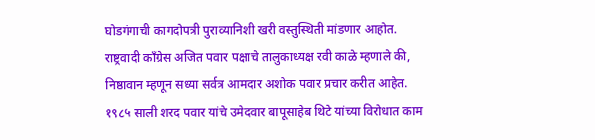घोडगंगाची कागदोपत्री पुराव्यानिशी खरी वस्तुस्थिती मांडणार आहोत.
राष्ट्रवादी काँग्रेस अजित पवार पक्षाचे तालुकाध्यक्ष रवी काळे म्हणाले की, निष्ठावान म्हणून सध्या सर्वत्र आमदार अशोक पवार प्रचार करीत आहेत.
१९८५ साली शरद पवार यांचे उमेदवार बापूसाहेब थिटे यांच्या विरोधात काम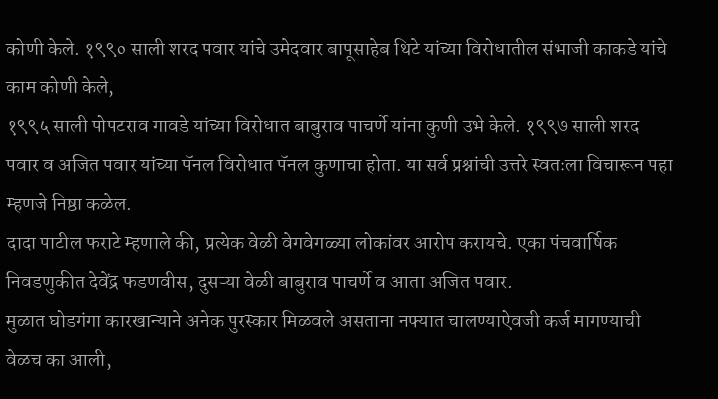कोणी केले. १९९० साली शरद पवार यांचे उमेदवार बापूसाहेब थिटे यांच्या विरोधातील संभाजी काकडे यांचे काम कोणी केले,
१९९५ साली पोपटराव गावडे यांच्या विरोधात बाबुराव पाचर्णे यांना कुणी उभे केले. १९९७ साली शरद पवार व अजित पवार यांच्या पॅनल विरोधात पॅनल कुणाचा होता. या सर्व प्रश्नांची उत्तरे स्वतःला विचारून पहा म्हणजे निष्ठा कळेल.
दादा पाटील फराटे म्हणाले की, प्रत्येक वेळी वेगवेगळ्या लोकांवर आरोप करायचे. एका पंचवार्षिक निवडणुकीत देवेंद्र फडणवीस, दुसऱ्या वेळी बाबुराव पाचर्णे व आता अजित पवार.
मुळात घोडगंगा कारखान्याने अनेक पुरस्कार मिळवले असताना नफ्यात चालण्याऐवजी कर्ज मागण्याची वेळच का आली,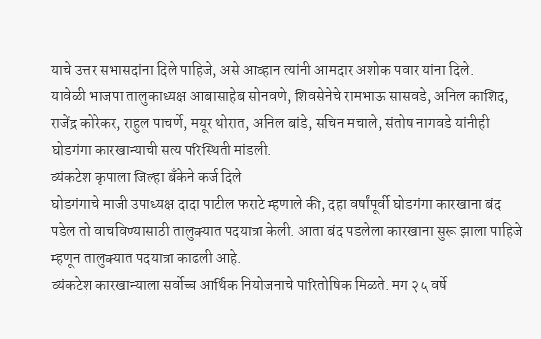याचे उत्तर सभासदांना दिले पाहिजे, असे आव्हान त्यांनी आमदार अशोक पवार यांना दिले.
यावेळी भाजपा तालुकाध्यक्ष आबासाहेब सोनवणे, शिवसेनेचे रामभाऊ सासवडे, अनिल काशिद, राजेंद्र कोरेकर, राहुल पाचर्णे, मयूर थोरात, अनिल बांडे, सचिन मचाले, संतोष नागवडे यांनीही घोडगंगा कारखान्याची सत्य परिस्थिती मांडली.
व्यंकटेश कृपाला जिल्हा बँकेने कर्ज दिले
घोडगंगाचे माजी उपाध्यक्ष दादा पाटील फराटे म्हणाले की, दहा वर्षांपूर्वी घोडगंगा कारखाना बंद पडेल तो वाचविण्यासाठी तालुक्यात पदयात्रा केली. आता बंद पडलेला कारखाना सुरू झाला पाहिजे म्हणून तालुक्यात पदयात्रा काढली आहे.
व्यंकटेश कारखान्याला सर्वोच्च आर्थिक नियोजनाचे पारितोषिक मिळते. मग २५ वर्षे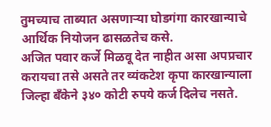तुमच्याच ताब्यात असणाऱ्या घोडगंगा कारखान्याचे आर्थिक नियोजन ढासळतेच कसे.
अजित पवार कर्जे मिळवू देत नाहीत असा अपप्रचार करायचा तसे असते तर व्यंकटेश कृपा कारखान्याला जिल्हा बँकेने ३४० कोटी रुपये कर्ज दिलेच नसते.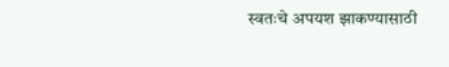स्वतःचे अपयश झाकण्यासाठी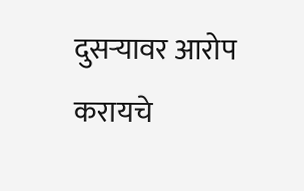दुसऱ्यावर आरोप करायचे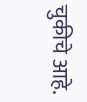चुकीचे आहे.